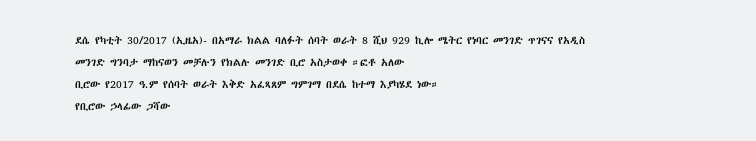ደሴ የካቲት 30/2017 (ኢዜአ)- በአማራ ክልል ባለፉት ሰባት ወራት 8 ሺህ 929 ኪሎ ሜትር የነባር መንገድ ጥገናና የአዲስ መንገድ ግንባታ ማከናወን መቻሉን የክልሉ መንገድ ቢሮ አስታወቀ ።ፎቶ አለው
ቢሮው የ2017 ዓ.ም የሰባት ወራት እቅድ አፈጻጸም ግምገማ በደሴ ከተማ እያካሄደ ነው።
የቢሮው ኃላፊው ጋሻው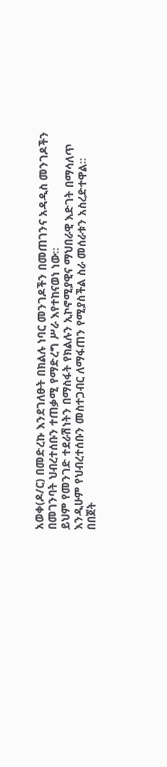አወቀ(ዶ/ር) በመድረኩ እንደገለፁት በክልሉ ነባር መንገዶችን በመጠገንና አዳዲስ መንገዶችን በመገንባት ህብረተሰቡን ተጠቃሚ የማድረግ ሥራ እየተከናወነ ነው።
ይህም የመንገድ ተደራሽነትን በማስፋት የክልሉን ኢኮኖሚያዊና ማህበራዊ እድገት በማሳለጥ እንዲሁም የህብረተሰቡን መስተጋብር ለማፋጠን የሚያስችል ስራ መሰራቱን አስረድተዋል።
በበጀት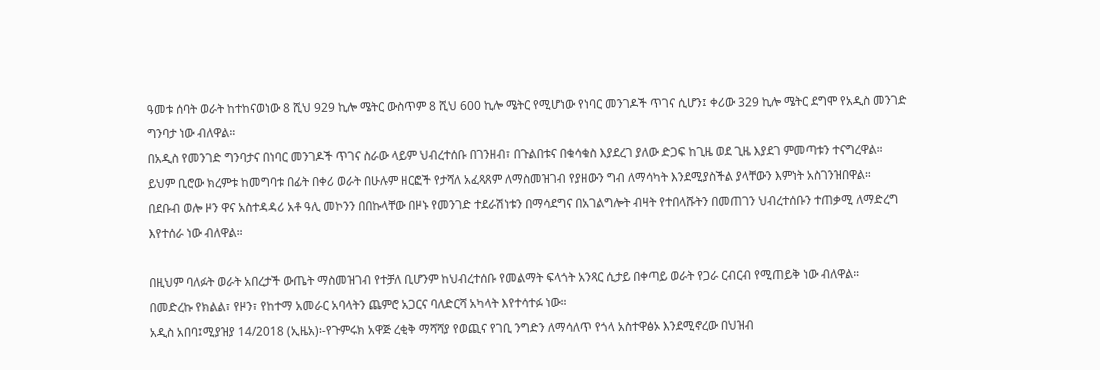ዓመቱ ሰባት ወራት ከተከናወነው 8 ሺህ 929 ኪሎ ሜትር ውስጥም 8 ሺህ 600 ኪሎ ሜትር የሚሆነው የነባር መንገዶች ጥገና ሲሆን፤ ቀሪው 329 ኪሎ ሜትር ደግሞ የአዲስ መንገድ ግንባታ ነው ብለዋል።
በአዲስ የመንገድ ግንባታና በነባር መንገዶች ጥገና ስራው ላይም ህብረተሰቡ በገንዘብ፣ በጉልበቱና በቁሳቁስ እያደረገ ያለው ድጋፍ ከጊዜ ወደ ጊዜ እያደገ ምመጣቱን ተናግረዋል።
ይህም ቢሮው ክረምቱ ከመግባቱ በፊት በቀሪ ወራት በሁሉም ዘርፎች የታሻለ አፈጻጸም ለማስመዝገብ የያዘውን ግብ ለማሳካት እንደሚያስችል ያላቸውን እምነት አስገንዝበዋል።
በደቡብ ወሎ ዞን ዋና አስተዳዳሪ አቶ ዓሊ መኮንን በበኩላቸው በዞኑ የመንገድ ተደራሽነቱን በማሳደግና በአገልግሎት ብዛት የተበላሹትን በመጠገን ህብረተሰቡን ተጠቃሚ ለማድረግ እየተሰራ ነው ብለዋል።

በዚህም ባለፉት ወራት አበረታች ውጤት ማስመዝገብ የተቻለ ቢሆንም ከህብረተሰቡ የመልማት ፍላጎት አንጻር ሲታይ በቀጣይ ወራት የጋራ ርብርብ የሚጠይቅ ነው ብለዋል።
በመድረኩ የክልል፣ የዞን፣ የከተማ አመራር አባላትን ጨምሮ አጋርና ባለድርሻ አካላት እየተሳተፉ ነው።
አዲስ አበባ፤ሚያዝያ 14/2018 (ኢዜአ)፡-የጉምሩክ አዋጅ ረቂቅ ማሻሻያ የወጪና የገቢ ንግድን ለማሳለጥ የጎላ አስተዋፅኦ እንደሚኖረው በህዝብ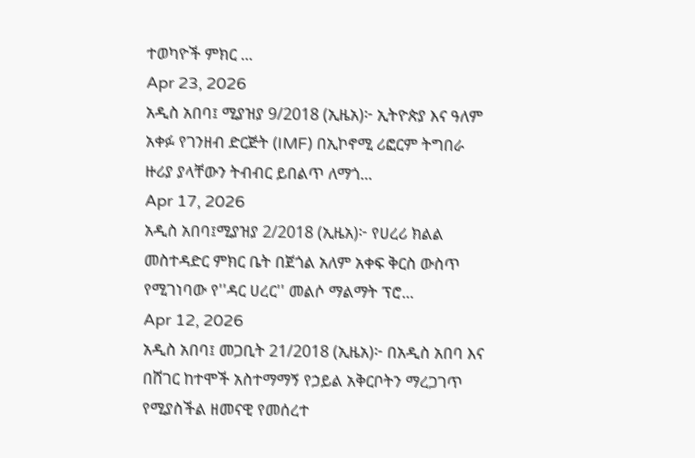ተወካዮች ምክር ...
Apr 23, 2026
አዲስ አበባ፤ ሚያዝያ 9/2018 (ኢዜአ)፦ ኢትዮጵያ እና ዓለም አቀፉ የገንዘብ ድርጅት (IMF) በኢኮኖሚ ሪፎርም ትግበራ ዙሪያ ያላቸውን ትብብር ይበልጥ ለማጎ...
Apr 17, 2026
አዲስ አበባ፤ሚያዝያ 2/2018 (ኢዜአ)፦ የሀረሪ ክልል መስተዳድር ምክር ቤት በጀጎል አለም አቀፍ ቅርስ ውስጥ የሚገነባው የ''ዳር ሀረር'' መልሶ ማልማት ፕሮ...
Apr 12, 2026
አዲስ አበባ፤ መጋቢት 21/2018 (ኢዜአ)፦ በአዲስ አበባ እና በሸገር ከተሞች አስተማማኝ የኃይል አቅርቦትን ማረጋገጥ የሚያስችል ዘመናዊ የመሰረተ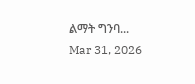ልማት ግንባ...
Mar 31, 2026